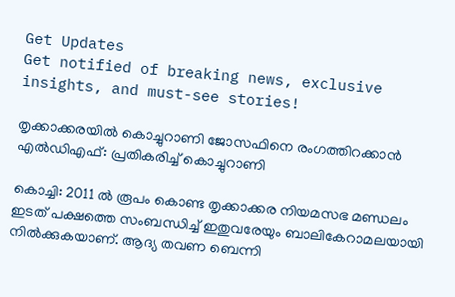Get Updates
Get notified of breaking news, exclusive insights, and must-see stories!

തൃക്കാക്കരയില്‍ കൊച്ചുറാണി ജോസഫിനെ രംഗത്തിറക്കാന്‍ എല്‍ഡിഎഫ്: പ്രതികരിച്ച് കൊച്ചുറാണി

കൊച്ചി: 2011 ല്‍ രൂപം കൊണ്ട തൃക്കാക്കര നിയമസഭ മണ്ഡലം ഇടത് പക്ഷത്തെ സംബന്ധിച്ച് ഇതുവരേയും ബാലികേറാമലയായി നില്‍ക്കുകയാണ്. ആദ്യ തവണ ബെന്നി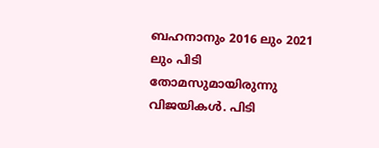ബഹനാനും 2016 ലും 2021 ലും പിടി തോമസുമായിരുന്നു വിജയികള്‍. പിടി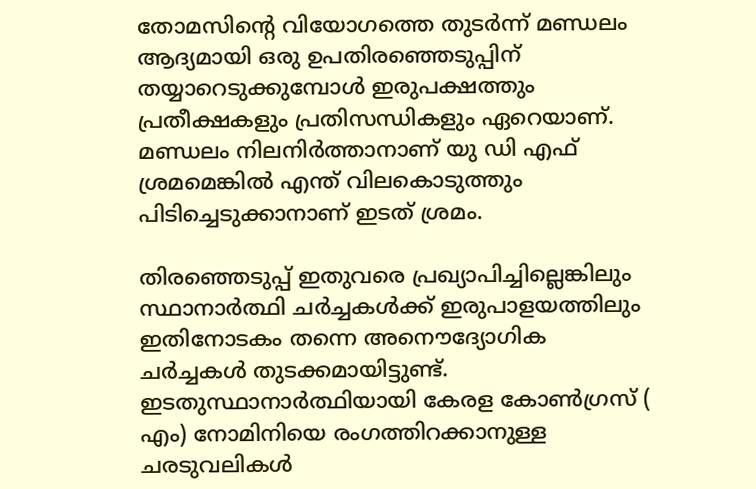തോമസിന്റെ വിയോഗത്തെ തുടർന്ന് മണ്ഡലം ആദ്യമായി ഒരു ഉപതിരഞ്ഞെടുപ്പിന് തയ്യാറെടുക്കുമ്പോള്‍ ഇരുപക്ഷത്തും പ്രതീക്ഷകളും പ്രതിസന്ധികളും ഏറെയാണ്. മണ്ഡലം നിലനിർത്താനാണ് യു ഡി എഫ് ശ്രമമെങ്കില്‍ എന്ത് വിലകൊടുത്തും പിടിച്ചെടുക്കാനാണ് ഇടത് ശ്രമം.

തിരഞ്ഞെടുപ്പ് ഇതുവരെ പ്രഖ്യാപിച്ചില്ലെങ്കിലും സ്ഥാനാർത്ഥി ചർച്ചകള്‍ക്ക് ഇരുപാളയത്തിലും ഇതിനോടകം തന്നെ അനൌദ്യോഗിക ചർച്ചകള്‍ തുടക്കമായിട്ടുണ്ട്. ഇടതുസ്ഥാനാർത്ഥിയായി കേരള കോൺഗ്രസ് ( എം) നോമിനിയെ രംഗത്തിറക്കാനുള്ള ചരടുവലികള്‍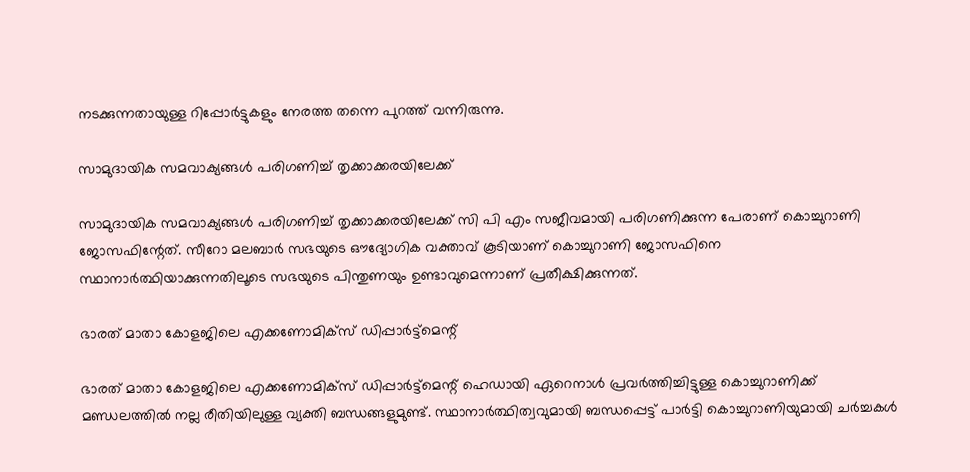നടക്കുന്നതായുള്ള റിപ്പോർട്ടുകളും നേരത്ത തന്നെ പുറത്ത് വന്നിരുന്നു.

സാമുദായിക സമവാക്യങ്ങള്‍ പരിഗണിച്ച് തൃക്കാക്കരയിലേക്ക്

സാമുദായിക സമവാക്യങ്ങള്‍ പരിഗണിച്ച് തൃക്കാക്കരയിലേക്ക് സി പി എം സജീവമായി പരിഗണിക്കുന്ന പേരാണ് കൊച്ചുറാണി ജോസഫിന്റേത്. സീറോ മലബാർ സഭയുടെ ഔദ്യോഗിക വക്താവ് കൂടിയാണ് കൊച്ചുറാണി ജോസഫിനെ സ്ഥാനാർത്ഥിയാക്കുന്നതിലൂടെ സഭയുടെ പിന്തുണയും ഉണ്ടാവുമെന്നാണ് പ്രതീക്ഷിക്കുന്നത്.

ഭാരത് മാതാ കോളജിലെ എക്കണോമിക്സ് ഡിപ്പാർട്ട്മെന്റ്

ഭാരത് മാതാ കോളജിലെ എക്കണോമിക്സ് ഡിപ്പാർട്ട്മെന്റ് ഹെഡായി ഏറെനാൾ പ്രവർത്തിച്ചിട്ടുള്ള കൊച്ചുറാണിക്ക് മണ്ഡലത്തില്‍ നല്ല രീതിയിലുള്ള വ്യക്തി ബന്ധങ്ങളുമുണ്ട്. സ്ഥാനാർത്ഥിത്വവുമായി ബന്ധപ്പെട്ട് പാർട്ടി കൊച്ചുറാണിയുമായി ചർച്ചകൾ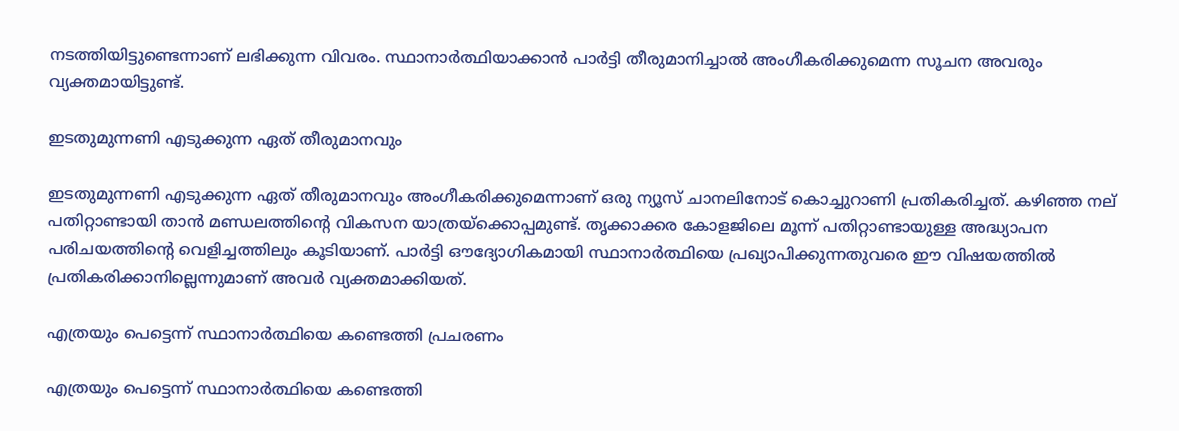നടത്തിയിട്ടുണ്ടെന്നാണ് ലഭിക്കുന്ന വിവരം. സ്ഥാനാർത്ഥിയാക്കാന്‍ പാർട്ടി തീരുമാനിച്ചാല്‍ അംഗീകരിക്കുമെന്ന സൂചന അവരും വ്യക്തമായിട്ടുണ്ട്.

ഇടതുമുന്നണി എടുക്കുന്ന ഏത് തീരുമാനവും

ഇടതുമുന്നണി എടുക്കുന്ന ഏത് തീരുമാനവും അംഗീകരിക്കുമെന്നാണ് ഒരു ന്യൂസ് ചാനലിനോട് കൊച്ചുറാണി പ്രതികരിച്ചത്. കഴിഞ്ഞ നല് പതിറ്റാണ്ടായി താൻ മണ്ഡലത്തിന്റെ വികസന യാത്രയ്ക്കൊപ്പമുണ്ട്. തൃക്കാക്കര കോളജിലെ മൂന്ന് പതിറ്റാണ്ടായുള്ള അദ്ധ്യാപന പരിചയത്തിന്റെ വെളിച്ചത്തിലും കൂടിയാണ്. പാർട്ടി ഔദ്യോഗികമായി സ്ഥാനാർത്ഥിയെ പ്രഖ്യാപിക്കുന്നതുവരെ ഈ വിഷയത്തിൽ പ്രതികരിക്കാനില്ലെന്നുമാണ് അവർ വ്യക്തമാക്കിയത്.

എത്രയും പെട്ടെന്ന് സ്ഥാനാർത്ഥിയെ കണ്ടെത്തി പ്രചരണം

എത്രയും പെട്ടെന്ന് സ്ഥാനാർത്ഥിയെ കണ്ടെത്തി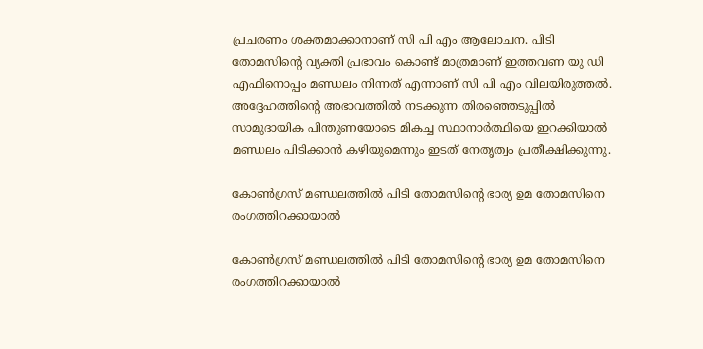പ്രചരണം ശക്തമാക്കാനാണ് സി പി എം ആലോചന. പിടി തോമസിന്റെ വ്യക്തി പ്രഭാവം കൊണ്ട് മാത്രമാണ് ഇത്തവണ യു ഡി എഫിനൊപ്പം മണ്ഡലം നിന്നത് എന്നാണ് സി പി എം വിലയിരുത്തൽ. അദ്ദേഹത്തിന്റെ അഭാവത്തില്‍ നടക്കുന്ന തിരഞ്ഞെടുപ്പില്‍ സാമുദായിക പിന്തുണയോടെ മികച്ച സ്ഥാനാർത്ഥിയെ ഇറക്കിയാല്‍ മണ്ഡലം പിടിക്കാന്‍ കഴിയുമെന്നും ഇടത് നേതൃത്വം പ്രതീക്ഷിക്കുന്നു.

കോണ്‍ഗ്രസ് മണ്ഡലത്തിൽ പിടി തോമസിന്റെ ഭാര്യ ഉമ തോമസിനെ രംഗത്തിറക്കായാൽ

കോണ്‍ഗ്രസ് മണ്ഡലത്തിൽ പിടി തോമസിന്റെ ഭാര്യ ഉമ തോമസിനെ രംഗത്തിറക്കായാൽ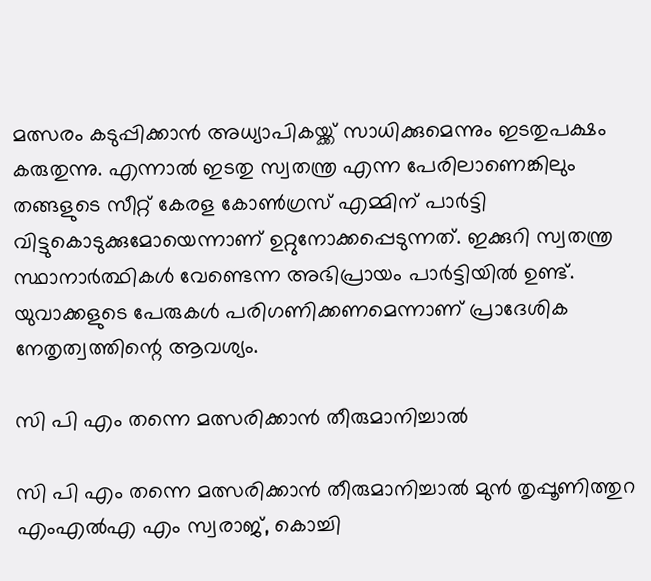മത്സരം കടുപ്പിക്കാൻ അധ്യാപികയ്ക്ക് സാധിക്കുമെന്നും ഇടതുപക്ഷം കരുതുന്നു. എന്നാൽ ഇടതു സ്വതന്ത്ര എന്ന പേരിലാണെങ്കിലും തങ്ങളുടെ സീറ്റ് കേരള കോൺഗ്രസ് എമ്മിന് പാർട്ടി വിട്ടുകൊടുക്കുമോയെന്നാണ് ഉറ്റുനോക്കപ്പെടുന്നത്. ഇക്കുറി സ്വതന്ത്ര സ്ഥാനാർത്ഥികൾ വേണ്ടെന്ന അഭിപ്രായം പാർട്ടിയിൽ ഉണ്ട്. യുവാക്കളുടെ പേരുകൾ പരിഗണിക്കണമെന്നാണ് പ്രാദേശിക നേതൃത്വത്തിന്റെ ആവശ്യം.

സി പി എം തന്നെ മത്സരിക്കാന്‍ തീരുമാനിച്ചാല്‍

സി പി എം തന്നെ മത്സരിക്കാന്‍ തീരുമാനിച്ചാല്‍ മുന്‍ തൃപ്പൂണിത്തുറ എംഎല്‍എ എം സ്വരാജ്, കൊച്ചി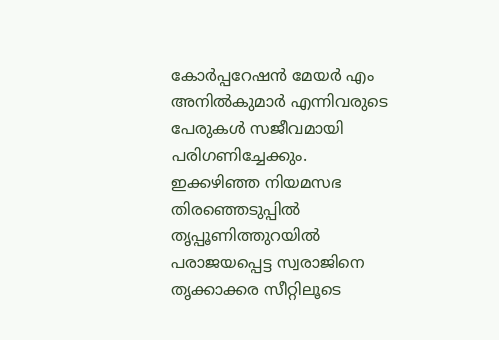കോര്‍പ്പറേഷന്‍ മേയര്‍ എം അനില്‍കുമാര്‍ എന്നിവരുടെ പേരുകൾ സജീവമായി പരിഗണിച്ചേക്കും. ഇക്കഴിഞ്ഞ നിയമസഭ തിരഞ്ഞെടുപ്പിൽ തൃപ്പൂണിത്തുറയിൽ പരാജയപ്പെട്ട സ്വരാജിനെ തൃക്കാക്കര സീറ്റിലൂടെ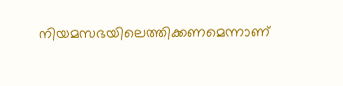നിയമസഭയിലെത്തിക്കണമെന്നാണ്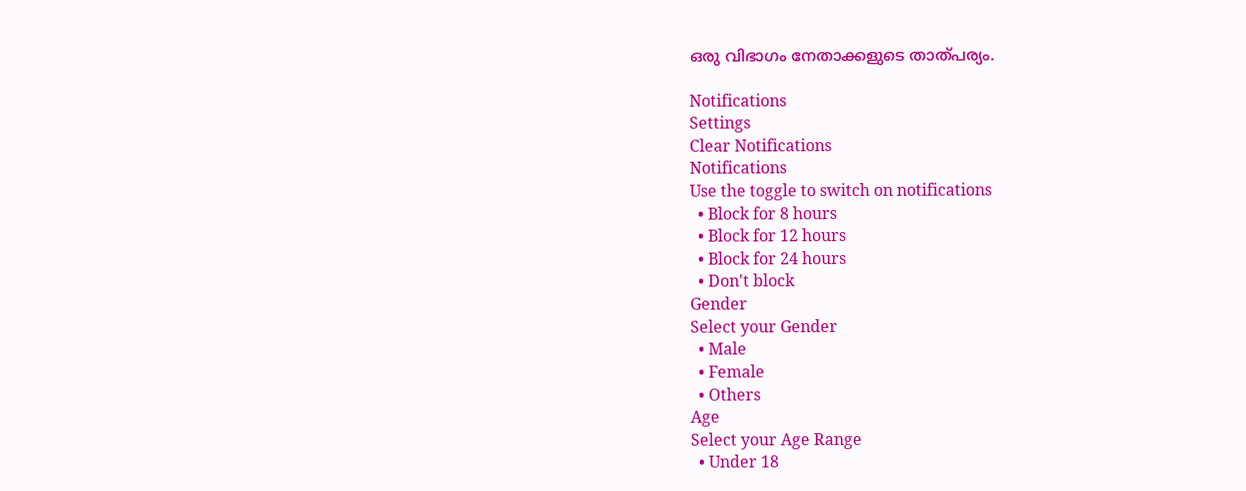ഒരു വിഭാഗം നേതാക്കളുടെ താത്പര്യം.

Notifications
Settings
Clear Notifications
Notifications
Use the toggle to switch on notifications
  • Block for 8 hours
  • Block for 12 hours
  • Block for 24 hours
  • Don't block
Gender
Select your Gender
  • Male
  • Female
  • Others
Age
Select your Age Range
  • Under 18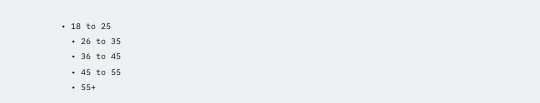• 18 to 25
  • 26 to 35
  • 36 to 45
  • 45 to 55
  • 55+